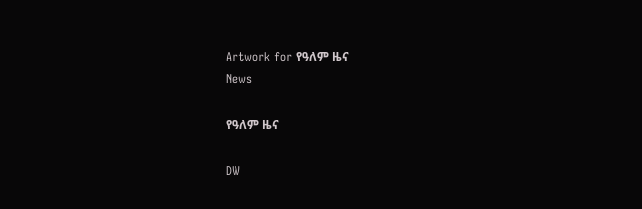Artwork for የዓለም ዜና
News

የዓለም ዜና

DW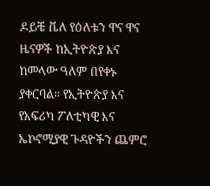ዶይቼ ቬለ የዕለቱን ዋና ዋና ዜናዎች ከኢትዮጵያ እና ከመላው ዓለም በየቀኑ ያቀርባል። የኢትዮጵያ እና የአፍሪካ ፖለቲካዊ እና ኤኮኖሚያዊ ጉዳዮችን ጨምሮ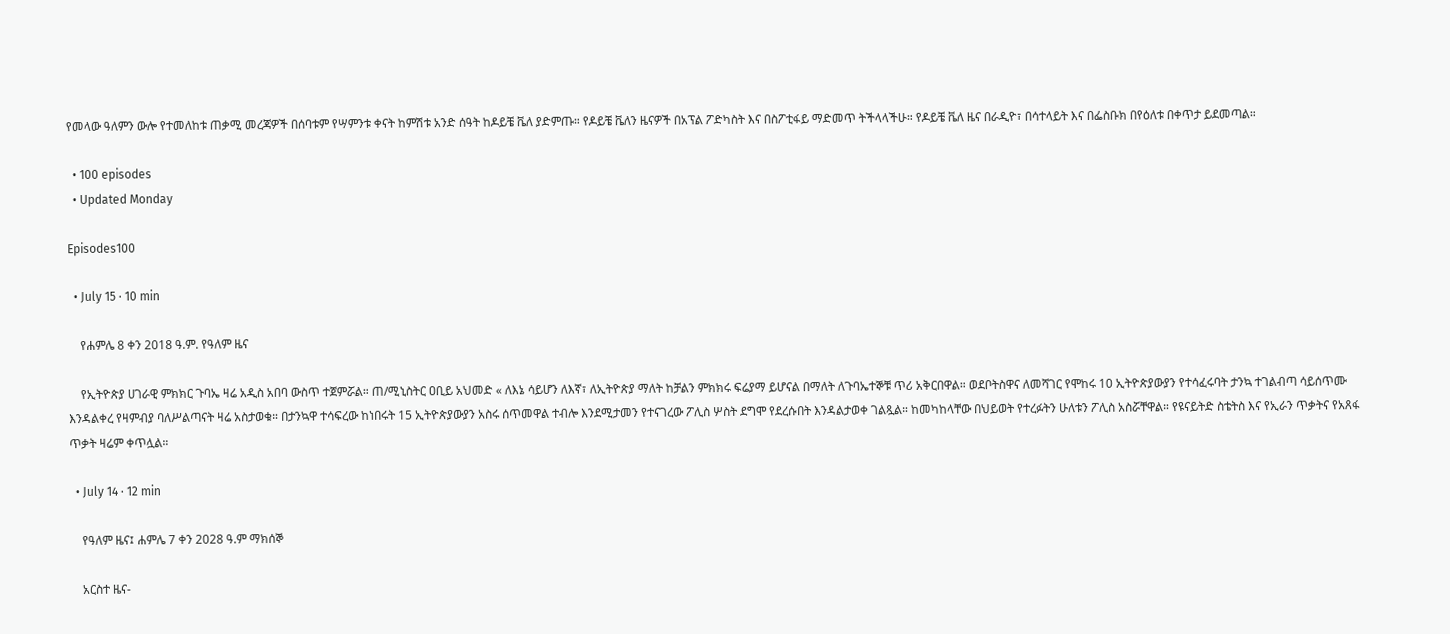የመላው ዓለምን ውሎ የተመለከቱ ጠቃሚ መረጃዎች በሰባቱም የሣምንቱ ቀናት ከምሽቱ አንድ ሰዓት ከዶይቼ ቬለ ያድምጡ። የዶይቼ ቬለን ዜናዎች በአፕል ፖድካስት እና በስፖቲፋይ ማድመጥ ትችላላችሁ። የዶይቼ ቬለ ዜና በራዲዮ፣ በሳተላይት እና በፌስቡክ በየዕለቱ በቀጥታ ይደመጣል።

  • 100 episodes
  • Updated Monday

Episodes100

  • July 15 · 10 min

    የሐምሌ 8 ቀን 2018 ዓ.ም. የዓለም ዜና

    የኢትዮጵያ ሀገራዊ ምክክር ጉባኤ ዛሬ አዲስ አበባ ውስጥ ተጀምሯል። ጠ/ሚኒስትር ዐቢይ አህመድ « ለእኔ ሳይሆን ለእኛ፣ ለኢትዮጵያ ማለት ከቻልን ምክክሩ ፍሬያማ ይሆናል በማለት ለጉባኤተኞቹ ጥሪ አቅርበዋል። ወደቦትስዋና ለመሻገር የሞከሩ 10 ኢትዮጵያውያን የተሳፈሩባት ታንኳ ተገልብጣ ሳይሰጥሙ እንዳልቀረ የዛምብያ ባለሥልጣናት ዛሬ አስታወቁ። በታንኳዋ ተሳፍረው ከነበሩት 15 ኢትዮጵያውያን አስሩ ሰጥመዋል ተብሎ እንደሚታመን የተናገረው ፖሊስ ሦስት ደግሞ የደረሱበት እንዳልታወቀ ገልጿል። ከመካከላቸው በህይወት የተረፉትን ሁለቱን ፖሊስ አስሯቸዋል። የዩናይትድ ስቴትስ እና የኢራን ጥቃትና የአጸፋ ጥቃት ዛሬም ቀጥሏል።

  • July 14 · 12 min

    የዓለም ዜና፤ ሐምሌ 7 ቀን 2028 ዓ.ም ማክሰኞ

    አርስተ ዜና-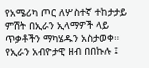የአሜሪካ ጦር ለሦስተኛ ተከታታይ ምሽት በኢራን ኢላማዎች ላይ ጥቃቶችን ማካሄዱን አስታወቀ። የኢራን አብዮታዊ ዘብ በበኩሉ ፤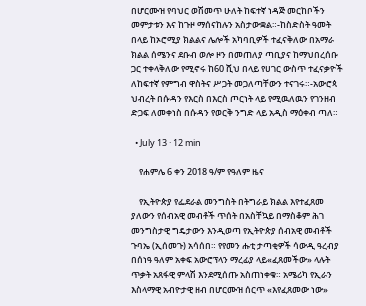በሆርሙዝ የባህር ወሽመጥ ሁለት ከፍተኛ ነዳጅ መርከቦችን መምታቱን እና ከጉዞ ማሰናከሉን አስታውቋል።-ከስድስት ዓመት በላይ ከኦሮሚያ ክልልና ሌሎች አካባቢዎች ተፈናቅለው በአማራ ክልል ሰሜንና ደቡብ ወሎ ዞን በመጠለያ ጣቢያና ከማህበረሰቡ ጋር ተቀላቅለው የሚኖሩ ከ60 ሺህ በላይ የሀገር ውስጥ ተፈናቃዮች ለከፍተኛ የምግብ ዋስትና ሥጋት መጋለጣቸውን ተናገሩ።-አውሮጳ ህብረት በሱዳን የእርስ በእርስ ጦርነት ላይ የሚዉለዉን የገንዘብ ድጋፍ ለመቀነስ በሱዳን የወርቅ ንግድ ላይ አዲስ ማዕቀብ ጣለ።

  • July 13 · 12 min

    የሐምሌ 6 ቀን 2018 ዓ/ም የዓለም ዜና

    የኢትዮጵያ የፌደራል መንግስት በትግራይ ክልል እየተፈጸመ ያለውን የሰብአዊ መብቶች ጥሰት በአስቸኳይ በማስቆም ሕገ መንግስታዊ ግዴታውን እንዲወጣ የኢትዮጵያ ሰብአዊ መብቶች ጉባኤ (ኢሰመጉ) አሳሰበ። የየመን ሑቲ ታጣቂዎች ሳውዲ ዓረብያ በሰነዓ ዓለም አቀፍ አውሮፕላን ማረፊያ ላይ«ፈጸመችው» ላሉት ጥቃት አጸፋዊ ምላሽ እንደሚሰጡ አስጠነቀቁ። አሜሪካ የኢራን እስላማዊ አብዮታዊ ዘብ በሆርሙዝ ሰርጥ «እየፈጸመው ነው»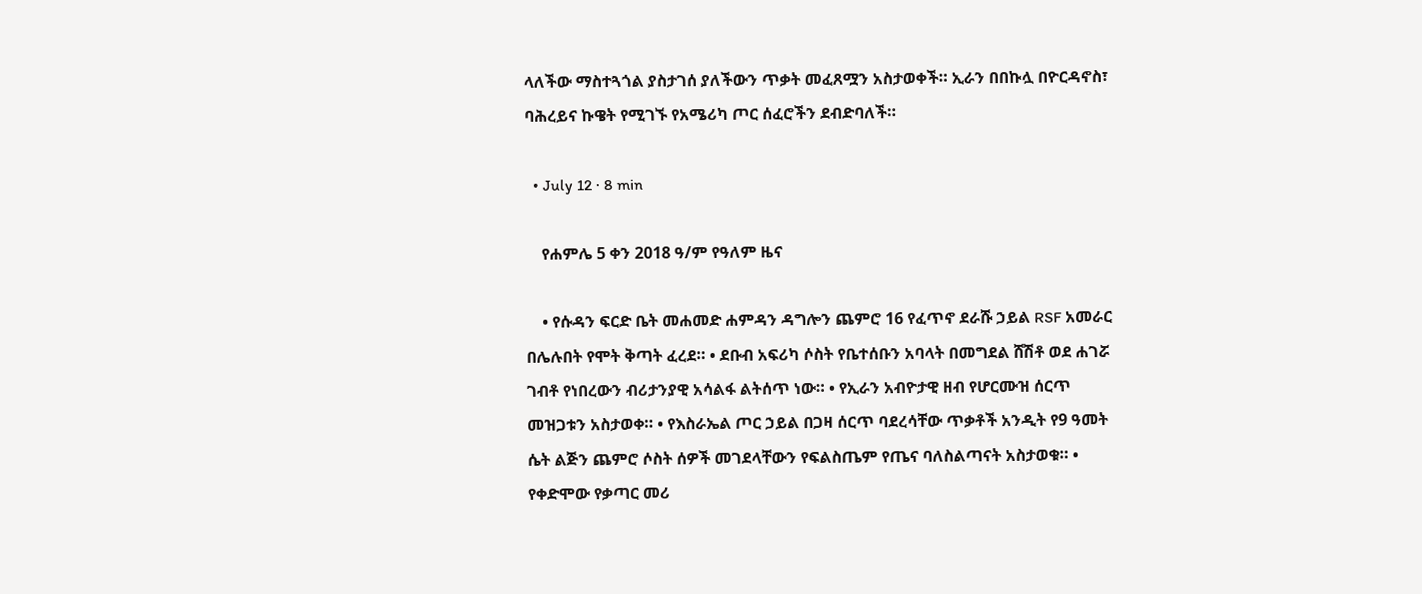ላለችው ማስተጓጎል ያስታገሰ ያለችውን ጥቃት መፈጸሟን አስታወቀች። ኢራን በበኩሏ በዮርዳኖስ፣ ባሕረይና ኩዌት የሚገኙ የአሜሪካ ጦር ሰፈሮችን ደብድባለች።

  • July 12 · 8 min

    የሐምሌ 5 ቀን 2018 ዓ/ም የዓለም ዜና

    • የሱዳን ፍርድ ቤት መሐመድ ሐምዳን ዳግሎን ጨምሮ 16 የፈጥኖ ደራሹ ኃይል RSF አመራር በሌሉበት የሞት ቅጣት ፈረደ። • ደቡብ አፍሪካ ሶስት የቤተሰቡን አባላት በመግደል ሸሽቶ ወደ ሐገሯ ገብቶ የነበረውን ብሪታንያዊ አሳልፋ ልትሰጥ ነው። • የኢራን አብዮታዊ ዘብ የሆርሙዝ ሰርጥ መዝጋቱን አስታወቀ። • የእስራኤል ጦር ኃይል በጋዛ ሰርጥ ባደረሳቸው ጥቃቶች አንዲት የ9 ዓመት ሴት ልጅን ጨምሮ ሶስት ሰዎች መገደላቸውን የፍልስጤም የጤና ባለስልጣናት አስታወቁ። • የቀድሞው የቃጣር መሪ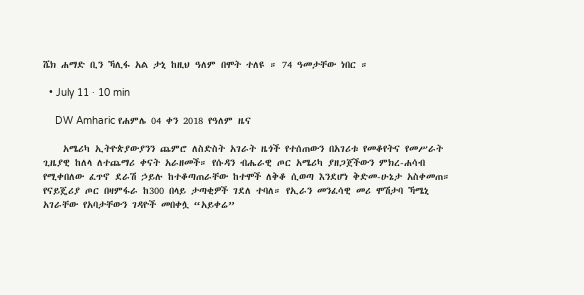ሼክ ሐማድ ቢን ኻሊፋ አል ታኒ ከዚህ ዓለም በሞት ተለዩ ። 74 ዓመታቸው ነበር ።

  • July 11 · 10 min

    DW Amharic የሐምሌ 04 ቀን 2018 የዓለም ዜና

    አሜሪካ ኢትዮጵያውያንን ጨምሮ ለስድስት አገራት ዜጎች የተሰጠውን በአገሪቱ የመቆየትና የመሥራት ጊዜያዊ ከለላ ለተጨማሪ ቀናት አራዘመች። የሱዳን ብሔራዊ ጦር አሜሪካ ያዘጋጀችውን ምክረ-ሐሳብ የሚቀበለው ፈጥኖ ደራሽ ኃይሉ ከተቆጣጠራቸው ከተሞች ለቅቆ ሲወጣ እንደሆነ ቅድመ-ሁኔታ አስቀመጠ። የናይጄሪያ ጦር በዛምፋራ ከ300 በላይ ታጣቂዎች ገደለ ተባለ። የኢራን መንፈሳዊ መሪ ሞሽታባ ኻሜኒ አገራቸው የአባታቸውን ገዳዮች መበቀሏ “አይቀሬ”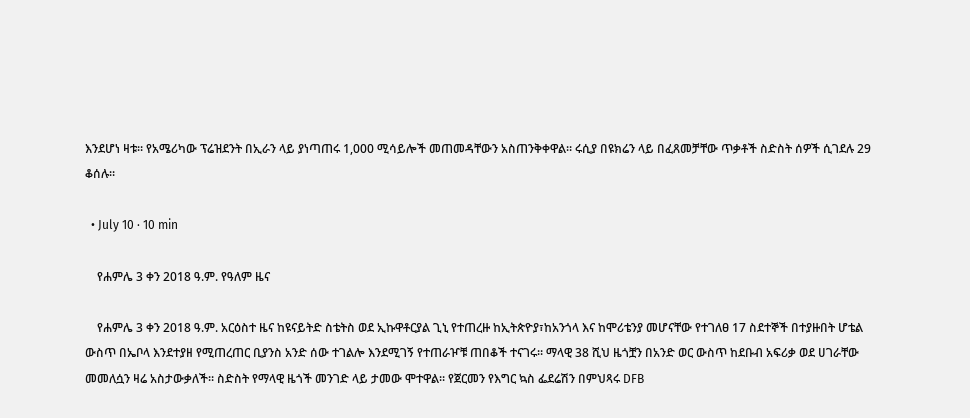እንደሆነ ዛቱ። የአሜሪካው ፕሬዝደንት በኢራን ላይ ያነጣጠሩ 1,000 ሚሳይሎች መጠመዳቸውን አስጠንቅቀዋል። ሩሲያ በዩክሬን ላይ በፈጸመቻቸው ጥቃቶች ስድስት ሰዎች ሲገደሉ 29 ቆሰሉ።

  • July 10 · 10 min

    የሐምሌ 3 ቀን 2018 ዓ.ም. የዓለም ዜና

    የሐምሌ 3 ቀን 2018 ዓ.ም. አርዕስተ ዜና ከዩናይትድ ስቴትስ ወደ ኢኩዋቶርያል ጊኒ የተጠረዙ ከኢትጵዮያ፣ከአንጎላ እና ከሞሪቴንያ መሆናቸው የተገለፀ 17 ስደተኞች በተያዙበት ሆቴል ውስጥ በኤቦላ እንደተያዘ የሚጠረጠር ቢያንስ አንድ ሰው ተገልሎ እንደሚገኝ የተጠራዦቹ ጠበቆች ተናገሩ። ማላዊ 38 ሺህ ዜጎቿን በአንድ ወር ውስጥ ከደቡብ አፍሪቃ ወደ ሀገራቸው መመለሷን ዛሬ አስታውቃለች። ስድስት የማላዊ ዜጎች መንገድ ላይ ታመው ሞተዋል። የጀርመን የእግር ኳስ ፌደሬሽን በምህጻሩ DFB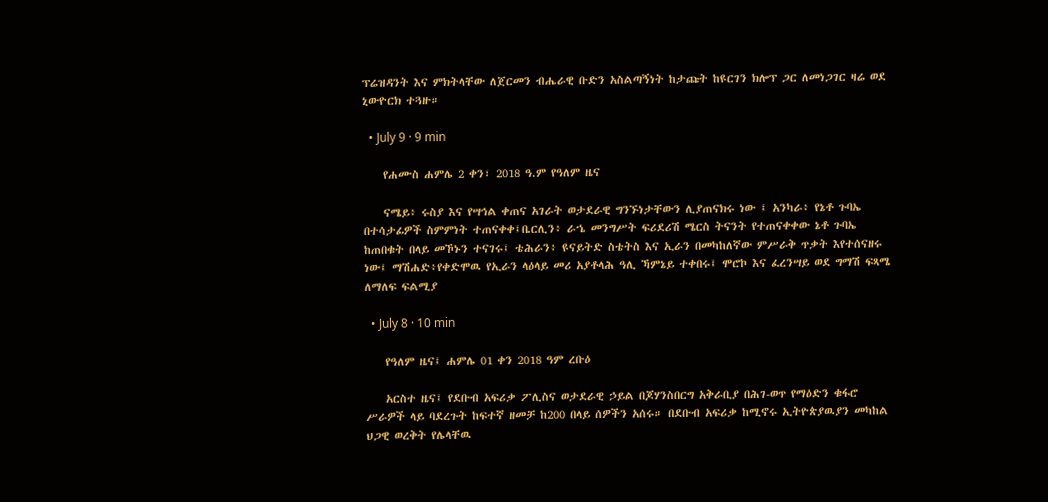ፕሬዝዳንት እና ምክትላቸው ለጀርመን ብሔራዊ ቡድን አስልጣኝነት ከታጩት ከዩርገን ክሎፕ ጋር ለመነጋገር ዛሬ ወደ ኒውዮርክ ተጓዙ።

  • July 9 · 9 min

    የሐሙስ ሐምሌ 2 ቀን፣ 2018 ዓ.ም የዓለም ዜና

    ናሜይ፥ ሩስያ እና የሣኅል ቀጠና አገራት ወታደራዊ ግንኙነታቸውን ሊያጠናክሩ ነው ፤ አንካራ፥ የኔቶ ጉባኤ በተሳታፊዎች ስምምነት ተጠናቀቀ፤ቤርሊን፥ ራኄ መንግሥት ፍሪደሪሽ ሜርስ ትናንት የተጠናቀቀው ኔቶ ጉባኤ ከጠበቁት በላይ መኾኑን ተናገሩ፤ ቴሕራን፥ ዩናይትድ ስቴትስ እና ኢራን በመካከለኛው ምሥራቅ ጥቃት እየተሰናዘሩ ነው፤ ማሽሐድ፥የቀድሞዉ የኢራን ላዕላይ መሪ አያቶላሕ ዓሊ ኻምኔይ ተቀበሩ፤ ሞሮኮ እና ፈረንሣይ ወደ ግማሽ ፍጻሜ ለማለፍ ፍልሚያ

  • July 8 · 10 min

    የዓለም ዜና፤ ሐምሌ 01 ቀን 2018 ዓም ረቡዕ

    አርስተ ዜና፤ የደቡብ አፍሪቃ ፖሊስና ወታደራዊ ኃይል በጆሃንስበርግ አቅራቢያ በሕገ-ወጥ የማዕድን ቁፋሮ ሥራዎች ላይ ባደረጉት ከፍተኛ ዘመቻ ከ200 በላይ ሰዎችን አሰሩ። በደቡብ አፍሪቃ ከሚኖሩ ኢትዮጵያዉያን መካከል ህጋዊ ወረቅት የሌላቸዉ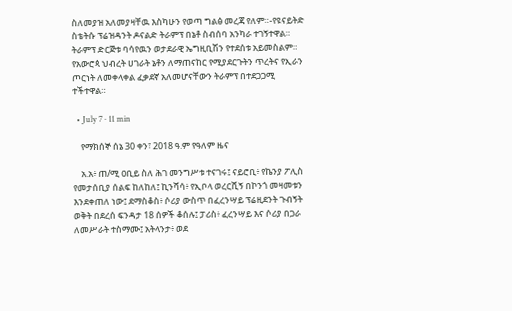ስለመያዝ አለመያዛቸዉ እስካሁን የወጣ ግልፅ መረጃ የለም።-የዩናይትድ ስቴትሱ ፕሬዝዳንት ዶናልድ ትራምፕ በኔቶ ስብሰባ አንካራ ተገኝተዋል። ትራምፕ ድርጅቱ ባሳየዉን ወታደራዊ ኤግዚቢሽን የተደሰቱ አይመስልም። የአውሮጳ ህብረት ሀገራት ኔቶን ለማጠናከር የሚያደርጉትን ጥረትና የኢራን ጦርነት ለመቀላቀል ፈቃደኛ አለመሆናቸውን ትራምፕ በተደጋጋሚ ተችተዋል።

  • July 7 · 11 min

    የማክሰኞ ሰኔ 30 ቀን፣ 2018 ዓ.ም የዓለም ዜና

    አ.አ፥ ጠ/ሚ ዐቢይ ስለ ሕገ መንግሥቱ ተናገሩ፤ ናይሮቢ፥ የኬንያ ፖሊስ የመታሰቢያ ሰልፍ ከለከለ፤ ኪንሻሳ፥ የኢቦላ ወረርሺኝ በኮንጎ መዛመቱን እንደቀጠለ ነው፤ ደማስቆስ፥ ሶሪያ ውስጥ በፈረንሣይ ፕሬዚደንት ጉብኝት ወቅት በደረሰ ፍንዳታ 18 ሰዎች ቆሰሉ፤ ፓሪስ፥ ፈረንሣይ እና ሶሪያ በጋራ ለመሥራት ተስማሙ፤ አትላንታ፥ ወደ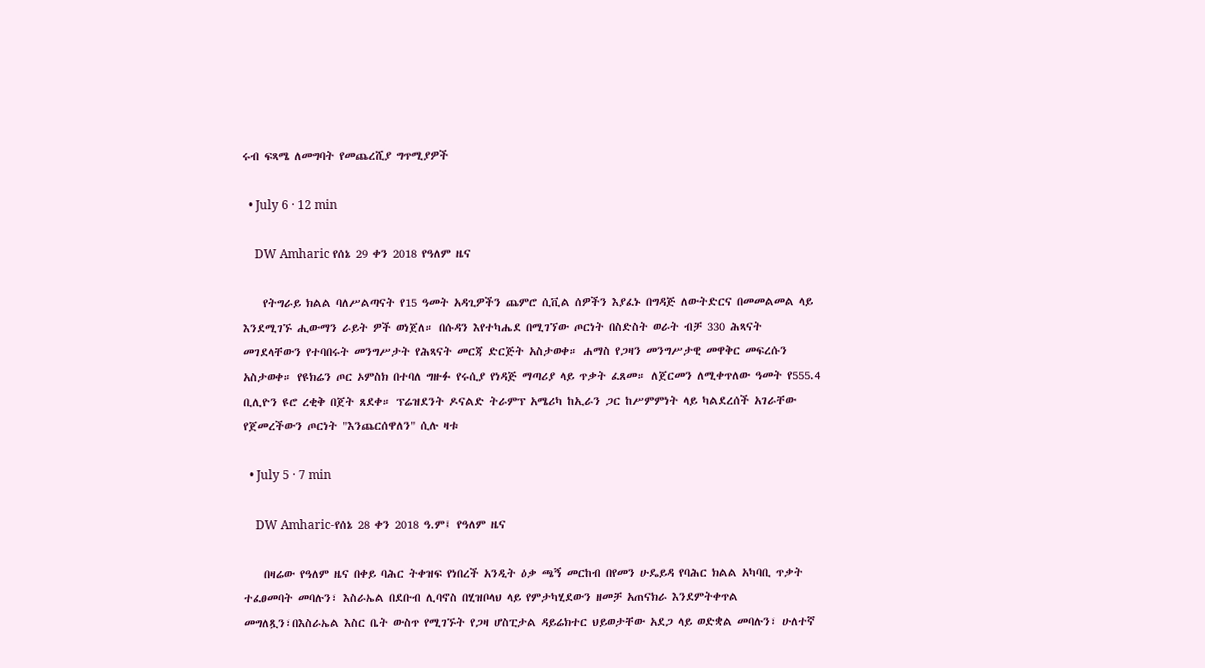ሩብ ፍጻሜ ለመግባት የመጨረሺያ ግጥሚያዎች

  • July 6 · 12 min

    DW Amharic የሰኔ 29 ቀን 2018 የዓለም ዜና

    የትግራይ ክልል ባለሥልጣናት የ15 ዓመት አዳጊዎችን ጨምሮ ሲቪል ሰዎችን እያፈኑ በግዳጅ ለውትድርና በመመልመል ላይ እንደሚገኙ ሒውማን ራይት ዎች ወነጀለ። በሱዳን እየተካሔደ በሚገኘው ጦርነት በስድስት ወራት ብቻ 330 ሕጻናት መገደላቸውን የተባበሩት መንግሥታት የሕጻናት መርጃ ድርጅት አስታወቀ። ሐማስ የጋዛን መንግሥታዊ መዋቅር መፍረሱን አስታወቀ። የዩክሬን ጦር ኦምስክ በተባለ ግዙፉ የሩሲያ የነዳጅ ማጣሪያ ላይ ጥቃት ፈጸመ። ለጀርመን ለሚቀጥለው ዓመት የ555.4 ቢሊዮን ዩሮ ረቂቅ በጀት ጸደቀ። ፕሬዝደንት ዶናልድ ትራምፕ አሜሪካ ከኢራን ጋር ከሥምምነት ላይ ካልደረሰች አገራቸው የጀመረችውን ጦርነት "እንጨርሰዋለን" ሲሉ ዛቱ

  • July 5 · 7 min

    DW Amharic-የሰኔ 28 ቀን 2018 ዓ.ም፤ የዓለም ዜና

    በዛሬው የዓለም ዜና በቀይ ባሕር ትቀዝፍ የነበረች አንዲት ዕቃ ጫኝ መርከብ በየመን ሁዴይዳ የባሕር ክልል አካባቢ ጥቃት ተፈፀመባት መባሉን፣ እስራኤል በደቡብ ሊባኖስ በሂዝቦላህ ላይ የምታካሂደውን ዘመቻ አጠናክራ እንደምትቀጥል መግለጿን፣በእስራኤል እስር ቤት ውስጥ የሚገኙት የጋዛ ሆስፒታል ዳይሬክተር ህይወታቸው አደጋ ላይ ወድቋል መባሉን፣ ሁለተኛ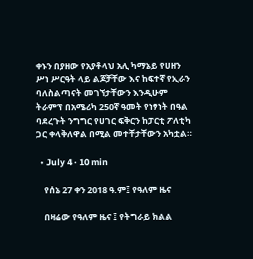ቀኑን በያዘው የአያቶላህ አሊ ካማኔይ የሀዘን ሥነ ሥርዓት ላይ ልጆቻቸው እና ከፍተኛ የኢራን ባለስልጣናት መገኘታቸውን እንዲሁም ትራምፕ በአሜሪካ 250ኛ ዓመት የነፃነት በዓል ባደረጉት ንግግር የሀገር ፍቅርን ከፓርቲ ፖለቲካ ጋር ቀላቅለዋል በሚል መተቸታቸውን አካቷል።

  • July 4 · 10 min

    የሰኔ 27 ቀን 2018 ዓ.ም፤ የዓለም ዜና

    በዛሬው የዓለም ዜና ፤ የትግራይ ክልል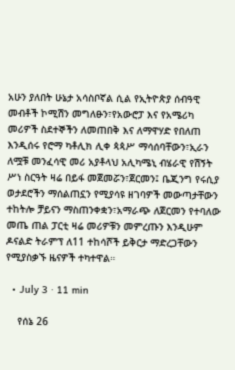አሁን ያለበት ሁኔታ አሳስቦኛል ሲል የኢትዮጵያ ሰብዓዊ መብቶች ኮሚሽን መግለፁን፣የአውሮፓ እና የአሜሪካ መሪዎች ስደተኞችን ለመጠበቅ እና ለማዋሃድ የበለጠ እንዲሰሩ የሮማ ካቶሊክ ሊቀ ጳጳሥ ማሳሰባቸውን፣ኢራን ለሟቹ መንፈሳዊ መሪ አያቶላህ አሊካሜኒ ብሄራዊ የሽኝት ሥነ ስርዓት ዛሬ በይፋ መጀመሯን፣ጀርመን፤ ቤጂንግ የሩሲያ ወታደሮችን ማሰልጠኗን የሚያሳዩ ዘገባዎች መውጣታቸውን ተከትሎ ቻይናን ማስጠንቀቋን፣አማራጭ ለጀርመን የተባለው መጤ ጠል ፓርቲ ዛሬ መሪዎቹን መምረጡን እንዲሁም ዶናልድ ትራምፕ ለ11 ተከሳሾች ይቅርታ ማድረጋቸውን የሚያስቃኙ ዜናዎች ተካተዋል።

  • July 3 · 11 min

    የሰኔ 26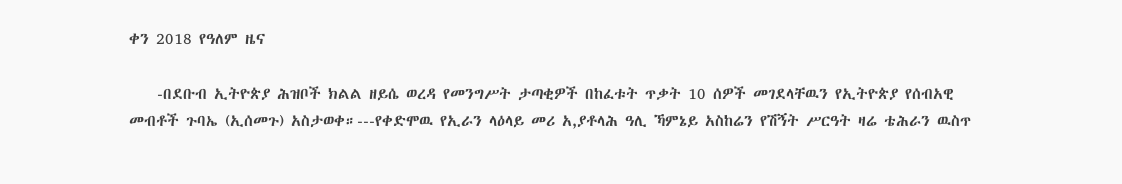ቀን 2018 የዓለም ዜና

    -በደቡብ ኢትዮጵያ ሕዝቦች ክልል ዘይሴ ወረዳ የመንግሥት ታጣቂዎች በከፈቱት ጥቃት 10 ሰዎች መገደላቸዉን የኢትዮጵያ የሰብአዊ መብቶች ጉባኤ (ኢሰመጉ) አስታወቀ።---የቀድሞዉ የኢራን ላዕላይ መሪ አ,ያቶላሕ ዓሊ ኻምኔይ አስከሬን የሽኝት ሥርዓት ዛሬ ቴሕራን ዉስጥ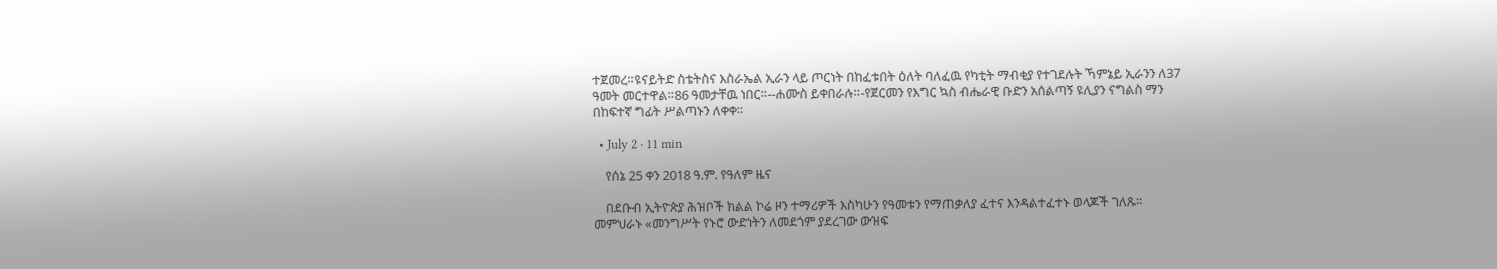ተጀመረ።ዩናይትድ ስቴትስና እስራኤል ኢራን ላይ ጦርነት በከፈቱበት ዕለት ባለፈዉ የካቲት ማብቂያ የተገደሉት ኻምኔይ ኢራንን ለ37 ዓመት መርተዋል።86 ዓመታቸዉ ነበር።--ሐሙስ ይቀበራሉ።-የጀርመን የእግር ኳስ ብሔራዊ ቡድን አሰልጣኝ ዩሊያን ናግልስ ማን በከፍተኛ ግፊት ሥልጣኑን ለቀቀ።

  • July 2 · 11 min

    የሰኔ 25 ቀን 2018 ዓ.ም. የዓለም ዜና

    በደቡብ ኢትዮጵያ ሕዝቦች ክልል ኮሬ ዞን ተማሪዎች እስካሁን የዓመቱን የማጠቃለያ ፈተና እንዳልተፈተኑ ወላጆች ገለጹ። መምህራኑ «መንግሥት የኑሮ ውድነትን ለመደጎም ያደረገው ውዝፍ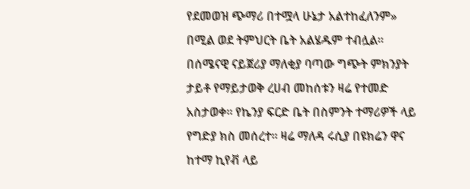የደመወዝ ጭማሪ በተሟላ ሁኔታ አልተከፈለንም» በሚል ወደ ትምህርት ቤት አልሄዱም ተብሏል። በሰሜናዊ ናይጀሪያ ማለቂያ ባጣው ግጭት ምክንያት ታይቶ የማይታወቅ ረሀብ መከሰቱን ዛሬ የተመድ አስታወቀ። የኬንያ ፍርድ ቤት በስምንት ተማሪዎች ላይ የግድያ ክስ መሰረተ። ዛሬ ማለዳ ሩሲያ በዩክሬን ዋና ከተማ ኪየቭ ላይ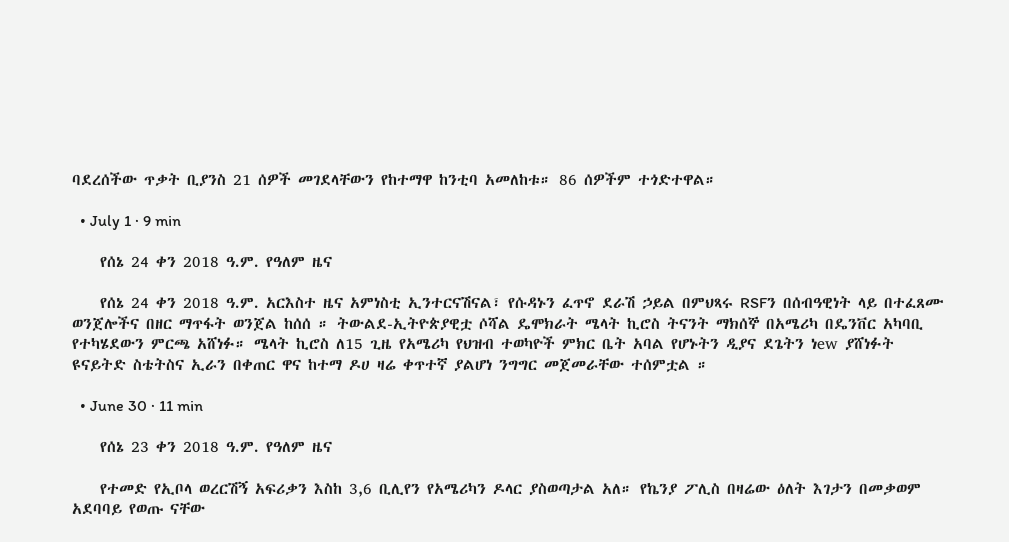ባደረሰችው ጥቃት ቢያንስ 21 ሰዎች መገደላቸውን የከተማዋ ከንቲባ አመለከቱ። 86 ሰዎችም ተጎድተዋል።

  • July 1 · 9 min

    የሰኔ 24 ቀን 2018 ዓ.ም. የዓለም ዜና

    የሰኔ 24 ቀን 2018 ዓ.ም. አርእስተ ዜና አምነስቲ ኢንተርናሽናል፣ የሱዳኑን ፈጥኖ ደራሽ ኃይል በምህጻሩ RSFን በሰብዓዊነት ላይ በተፈጸሙ ወንጀሎችና በዘር ማጥፋት ወንጀል ከሰሰ ። ትውልደ-ኢትዮጵያዊቷ ሶሻል ዴሞክራት ሜላት ኪሮስ ትናንት ማክሰኞ በአሜሪካ በዴንቨር አካባቢ የተካሄደውን ምርጫ አሸነፉ። ሜላት ኪሮስ ለ15 ጊዜ የአሜሪካ የህዝብ ተወካዮች ምክር ቤት አባል የሆኑትን ዲያና ደጌትን ነew ያሸነፉት ዩናይትድ ስቴትስና ኢራን በቀጠር ዋና ከተማ ዶሀ ዛሬ ቀጥተኛ ያልሆነ ንግግር መጀመራቸው ተሰምቷል ።

  • June 30 · 11 min

    የሰኔ 23 ቀን 2018 ዓ.ም. የዓለም ዜና

    የተመድ የኢቦላ ወረርሽኝ አፍሪቃን እስከ 3,6 ቢሊየን የአሜሪካን ዶላር ያስወጣታል አለ። የኬንያ ፖሊስ በዛሬው ዕለት እገታን በመቃወም አደባባይ የወጡ ናቸው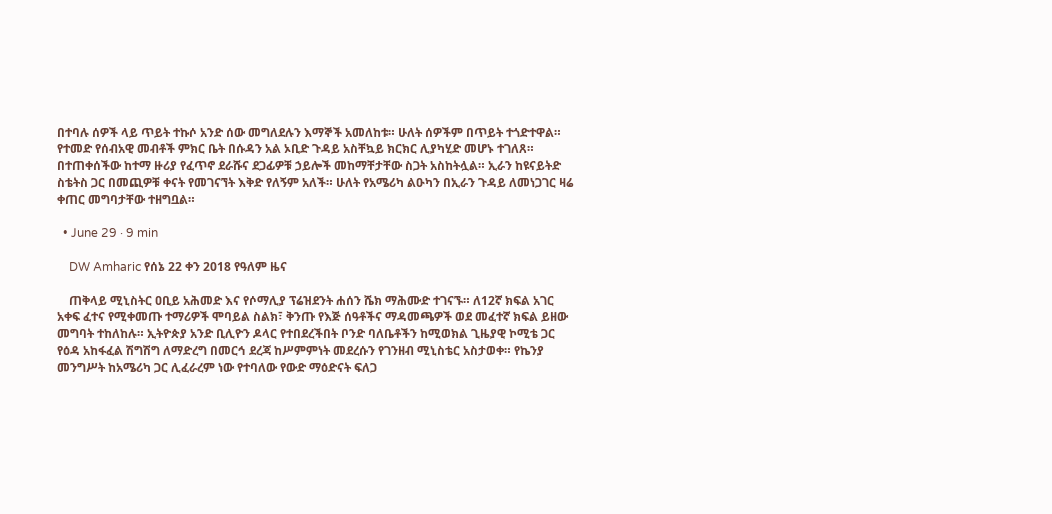በተባሉ ሰዎች ላይ ጥይት ተኩሶ አንድ ሰው መግለደሉን እማኞች አመለከቱ። ሁለት ሰዎችም በጥይት ተጎድተዋል። የተመድ የሰብአዊ መብቶች ምክር ቤት በሱዳን አል ኦቢድ ጉዳይ አስቸኳይ ክርክር ሊያካሂድ መሆኑ ተገለጸ። በተጠቀሰችው ከተማ ዙሪያ የፈጥኖ ደራሹና ደጋፊዎቹ ኃይሎች መከማቸታቸው ስጋት አስከትሏል። ኢራን ከዩናይትድ ስቴትስ ጋር በመጪዎቹ ቀናት የመገናኘት እቅድ የለኝም አለች። ሁለት የአሜሪካ ልዑካን በኢራን ጉዳይ ለመነጋገር ዛሬ ቀጠር መግባታቸው ተዘግቧል።

  • June 29 · 9 min

    DW Amharic የሰኔ 22 ቀን 2018 የዓለም ዜና

    ጠቅላይ ሚኒስትር ዐቢይ አሕመድ እና የሶማሊያ ፕሬዝደንት ሐሰን ሼክ ማሕሙድ ተገናኙ። ለ12ኛ ክፍል አገር አቀፍ ፈተና የሚቀመጡ ተማሪዎች ሞባይል ስልክ፣ ቅንጡ የእጅ ሰዓቶችና ማዳመጫዎች ወደ መፈተኛ ክፍል ይዘው መግባት ተከለከሉ። ኢትዮጵያ አንድ ቢሊዮን ዶላር የተበደረችበት ቦንድ ባለቤቶችን ከሚወክል ጊዜያዊ ኮሚቴ ጋር የዕዳ አከፋፈል ሽግሽግ ለማድረግ በመርኅ ደረጃ ከሥምምነት መደረሱን የገንዘብ ሚኒስቴር አስታወቀ። የኬንያ መንግሥት ከአሜሪካ ጋር ሊፈራረም ነው የተባለው የውድ ማዕድናት ፍለጋ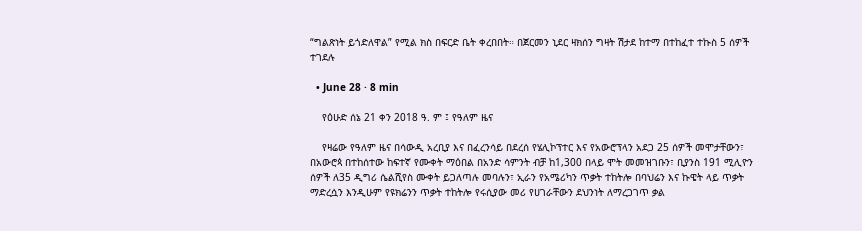“ግልጽነት ይጎድለዋል” የሚል ክስ በፍርድ ቤት ቀረበበት። በጀርመን ኒደር ዛክሰን ግዛት ሽታደ ከተማ በተከፈተ ተኩስ 5 ሰዎች ተገደሉ

  • June 28 · 8 min

    የዕሁድ ሰኔ 21 ቀን 2018 ዓ. ም ፤ የዓለም ዜና

    የዛሬው የዓለም ዜና በሳውዲ አረቢያ እና በፈረንሳይ በደረሰ የሄሊኮፕተር እና የአውሮፕላን አደጋ 25 ሰዎች መሞታቸውን፣ በአውሮጳ በተከሰተው ከፍተኛ የሙቀት ማዕበል በአንድ ሳምንት ብቻ ከ1,300 በላይ ሞት መመዝገቡን፣ ቢያንስ 191 ሚሊዮን ሰዎች ለ35 ዲግሪ ሴልሺየስ ሙቀት ይጋለጣሉ መባሉን፣ ኢራን የአሜሪካን ጥቃት ተከትሎ በባህሬን እና ኩዌት ላይ ጥቃት ማድረሷን እንዲሁም የዩክሬንን ጥቃት ተከትሎ የሩሲያው መሪ የሀገራቸውን ደህንነት ለማረጋገጥ ቃል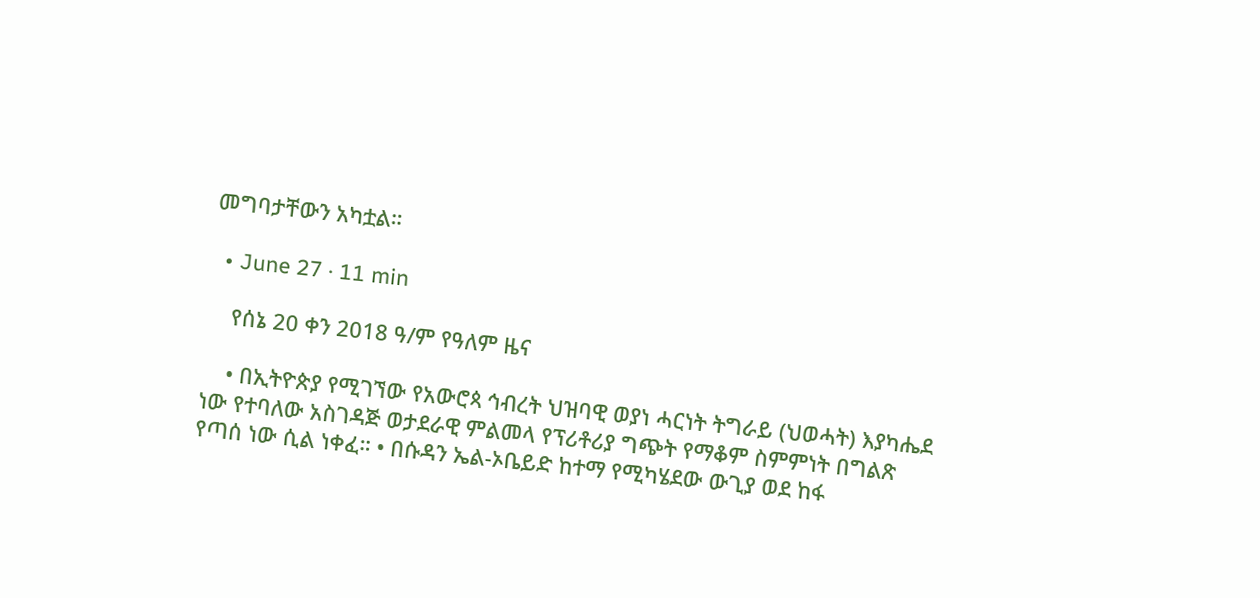መግባታቸውን አካቷል።

  • June 27 · 11 min

    የሰኔ 20 ቀን 2018 ዓ/ም የዓለም ዜና

    • በኢትዮጵያ የሚገኘው የአውሮጳ ኅብረት ህዝባዊ ወያነ ሓርነት ትግራይ (ህወሓት) እያካሔደ ነው የተባለው አስገዳጅ ወታደራዊ ምልመላ የፕሪቶሪያ ግጭት የማቆም ስምምነት በግልጽ የጣሰ ነው ሲል ነቀፈ። • በሱዳን ኤል-ኦቤይድ ከተማ የሚካሄደው ውጊያ ወደ ከፋ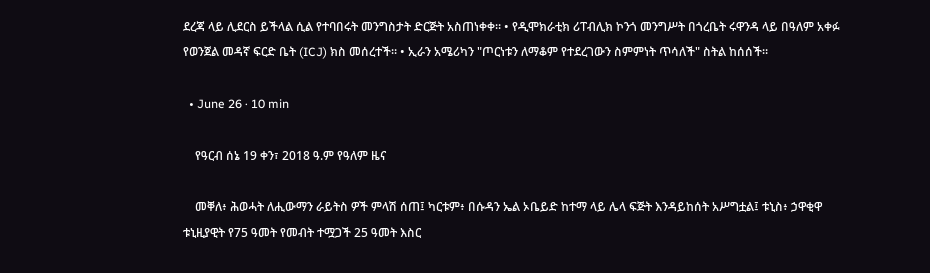ደረጃ ላይ ሊደርስ ይችላል ሲል የተባበሩት መንግስታት ድርጅት አስጠነቀቀ። • የዲሞክራቲክ ሪፐብሊክ ኮንጎ መንግሥት በጎረቤት ሩዋንዳ ላይ በዓለም አቀፉ የወንጀል መዳኛ ፍርድ ቤት (ICJ) ክስ መሰረተች። • ኢራን አሜሪካን "ጦርነቱን ለማቆም የተደረገውን ስምምነት ጥሳለች" ስትል ከሰሰች።

  • June 26 · 10 min

    የዓርብ ሰኔ 19 ቀን፣ 2018 ዓ.ም የዓለም ዜና

    መቐለ፥ ሕወሓት ለሒውማን ራይትስ ዎች ምላሽ ሰጠ፤ ካርቱም፥ በሱዳን ኤል ኦቤይድ ከተማ ላይ ሌላ ፍጅት እንዳይከሰት አሥግቷል፤ ቱኒስ፥ ኃዋቂዋ ቱኒዚያዊት የ75 ዓመት የመብት ተሟጋች 25 ዓመት እስር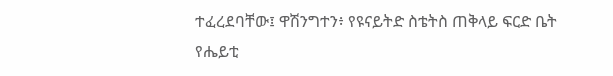ተፈረደባቸው፤ ዋሽንግተን፥ የዩናይትድ ስቴትስ ጠቅላይ ፍርድ ቤት የሔይቲ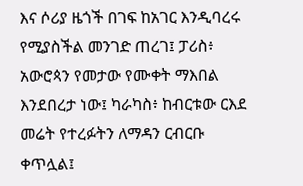እና ሶሪያ ዜጎች በገፍ ከአገር እንዲባረሩ የሚያስችል መንገድ ጠረገ፤ ፓሪስ፥ አውሮጳን የመታው የሙቀት ማእበል እንደበረታ ነው፤ ካራካስ፥ ከብርቱው ርእደ መሬት የተረፉትን ለማዳን ርብርቡ ቀጥሏል፤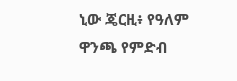ኒው ጄርዚ፥ የዓለም ዋንጫ የምድብ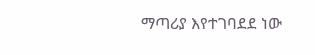ማጣሪያ እየተገባደደ ነው